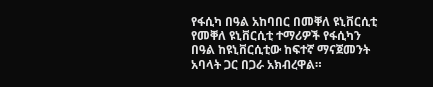የፋሲካ በዓል አከባበር በመቐለ ዩኒቨርሲቲ
የመቐለ ዩኒቨርሲቲ ተማሪዎች የፋሲካን በዓል ከዩኒቨርሲቲው ከፍተኛ ማናጀመንት አባላት ጋር በጋራ አክብረዋል።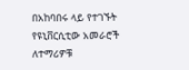በአከባበሩ ላይ የተገኙት የዩኒቨርሲቲው አመራሮች ለተማሪዎቹ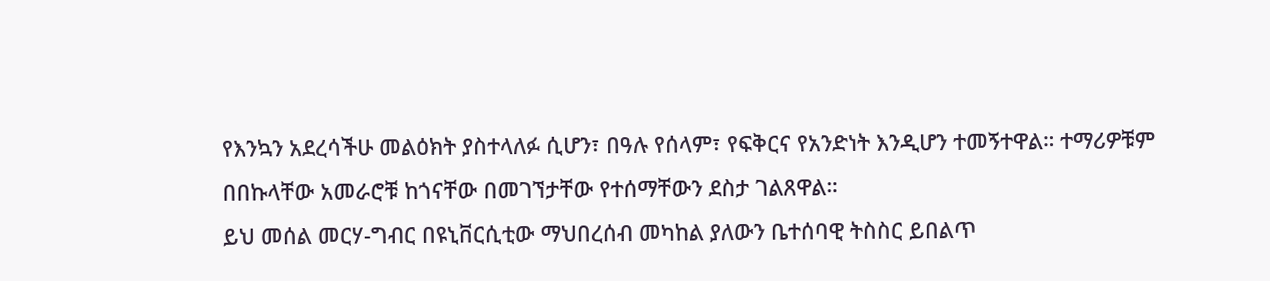የእንኳን አደረሳችሁ መልዕክት ያስተላለፉ ሲሆን፣ በዓሉ የሰላም፣ የፍቅርና የአንድነት እንዲሆን ተመኝተዋል። ተማሪዎቹም በበኩላቸው አመራሮቹ ከጎናቸው በመገኘታቸው የተሰማቸውን ደስታ ገልጸዋል።
ይህ መሰል መርሃ-ግብር በዩኒቨርሲቲው ማህበረሰብ መካከል ያለውን ቤተሰባዊ ትስስር ይበልጥ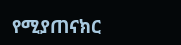የሚያጠናክር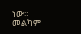ነው።
መልካም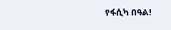የፋሲካ በዓል!